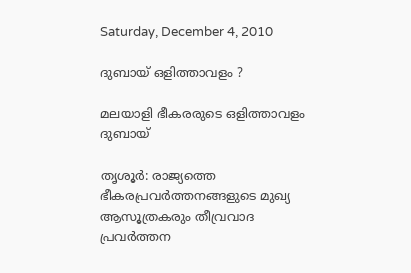Saturday, December 4, 2010

ദുബായ്‌ ഒളിത്താവളം ?

മലയാളി ഭീകരരുടെ ഒളിത്താവളം ദുബായ്‌

തൃശൂര്‍: രാജ്യത്തെ ഭീകരപ്രവര്‍ത്തനങ്ങളുടെ മുഖ്യ ആസൂത്രകരും തീവ്രവാദ പ്രവര്‍ത്തന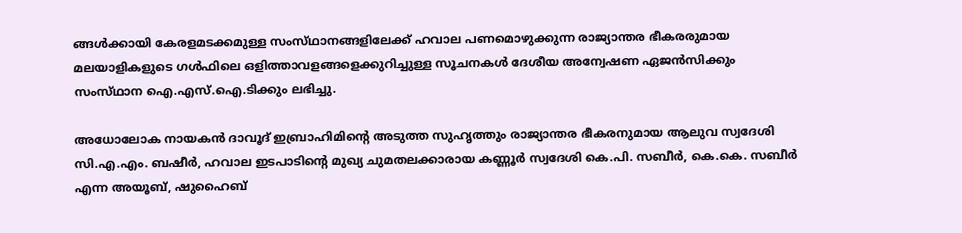ങ്ങള്‍ക്കായി കേരളമടക്കമുള്ള സംസ്‌ഥാനങ്ങളിലേക്ക്‌ ഹവാല പണമൊഴുക്കുന്ന രാജ്യാന്തര ഭീകരരുമായ മലയാളികളുടെ ഗള്‍ഫിലെ ഒളിത്താവളങ്ങളെക്കുറിച്ചുള്ള സൂചനകള്‍ ദേശീയ അന്വേഷണ ഏജന്‍സിക്കും സംസ്‌ഥാന ഐ.എസ്‌.ഐ.ടിക്കും ലഭിച്ചു.

അധോലോക നായകന്‍ ദാവൂദ്‌ ഇബ്രാഹിമിന്റെ അടുത്ത സുഹൃത്തും രാജ്യാന്തര ഭീകരനുമായ ആലുവ സ്വദേശി സി.എ.എം. ബഷീര്‍, ഹവാല ഇടപാടിന്റെ മുഖ്യ ചുമതലക്കാരായ കണ്ണൂര്‍ സ്വദേശി കെ.പി. സബീര്‍, കെ.കെ. സബീര്‍ എന്ന അയൂബ്‌, ഷുഹൈബ്‌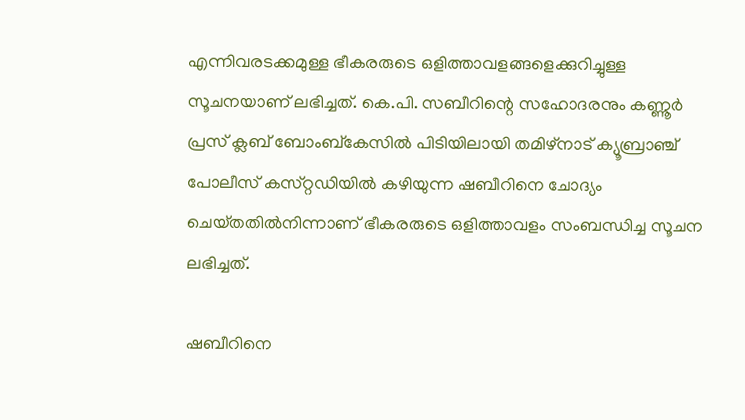എന്നിവരടക്കമുള്ള ഭീകരരുടെ ഒളിത്താവളങ്ങളെക്കുറിച്ചുള്ള സൂചനയാണ്‌ ലഭിച്ചത്‌. കെ.പി. സബീറിന്റെ സഹോദരനും കണ്ണൂര്‍ പ്രസ്‌ ക്ലബ്‌ ബോംബ്‌കേസില്‍ പിടിയിലായി തമിഴ്‌നാട്‌ ക്യൂബ്രാഞ്ച്‌ പോലീസ്‌ കസ്‌റ്റഡിയില്‍ കഴിയുന്ന ഷബീറിനെ ചോദ്യം ചെയ്‌തതില്‍നിന്നാണ്‌ ഭീകരരുടെ ഒളിത്താവളം സംബന്ധിച്ച സൂചന ലഭിച്ചത്‌.

ഷബീറിനെ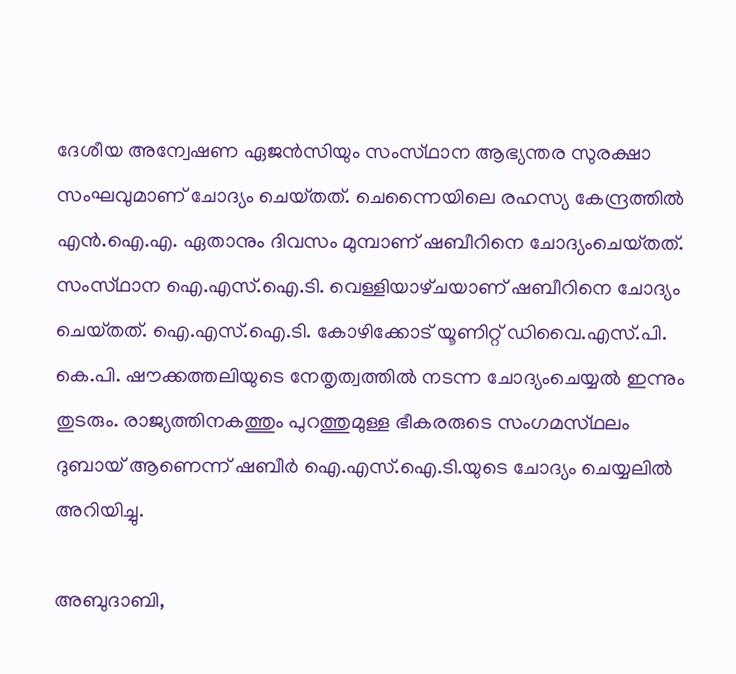ദേശീയ അന്വേഷണ ഏജന്‍സിയും സംസ്‌ഥാന ആഭ്യന്തര സുരക്ഷാ സംഘവുമാണ്‌ ചോദ്യം ചെയ്‌തത്‌. ചെന്നൈയിലെ രഹസ്യ കേന്ദ്രത്തില്‍ എന്‍.ഐ.എ. ഏതാനും ദിവസം മുമ്പാണ്‌ ഷബീറിനെ ചോദ്യംചെയ്‌തത്‌. സംസ്‌ഥാന ഐ.എസ്‌.ഐ.ടി. വെള്ളിയാഴ്‌ചയാണ്‌ ഷബീറിനെ ചോദ്യം ചെയ്‌തത്‌. ഐ.എസ്‌.ഐ.ടി. കോഴിക്കോട്‌ യൂണിറ്റ്‌ ഡിവൈ.എസ്‌.പി. കെ.പി. ഷൗക്കത്തലിയുടെ നേതൃത്വത്തില്‍ നടന്ന ചോദ്യംചെയ്യല്‍ ഇന്നും തുടരും. രാജ്യത്തിനകത്തും പുറത്തുമുള്ള ഭീകരരുടെ സംഗമസ്‌ഥലം ദുബായ്‌ ആണെന്ന്‌ ഷബീര്‍ ഐ.എസ്‌.ഐ.ടി.യുടെ ചോദ്യം ചെയ്യലില്‍ അറിയിച്ചു.

അബുദാബി,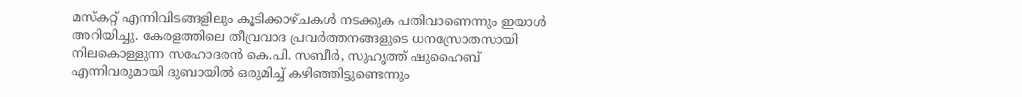മസ്‌കറ്റ്‌ എന്നിവിടങ്ങളിലും കൂടിക്കാഴ്‌ചകള്‍ നടക്കുക പതിവാണെന്നും ഇയാള്‍ അറിയിച്ചു. കേരളത്തിലെ തീവ്രവാദ പ്രവര്‍ത്തനങ്ങളുടെ ധനസ്രോതസായി നിലകൊള്ളുന്ന സഹോദരന്‍ കെ.പി. സബീര്‍, സുഹൃത്ത്‌ ഷുഹൈബ്‌ എന്നിവരുമായി ദുബായില്‍ ഒരുമിച്ച്‌ കഴിഞ്ഞിട്ടുണ്ടെന്നും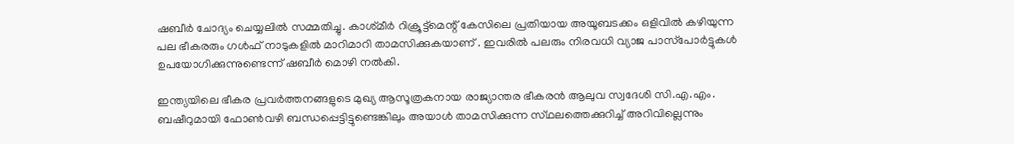ഷബീര്‍ ചോദ്യം ചെയ്യലില്‍ സമ്മതിച്ചു. കാശ്‌മീര്‍ റിക്രൂട്ട്‌മെന്റ്‌ കേസിലെ പ്രതിയായ അയൂബടക്കം ഒളിവില്‍ കഴിയുന്ന പല ഭീകരരും ഗള്‍ഫ്‌ നാടുകളില്‍ മാറിമാറി താമസിക്കുകയാണ്‌ . ഇവരില്‍ പലരും നിരവധി വ്യാജ പാസ്‌പോര്‍ട്ടുകള്‍ ഉപയോഗിക്കുന്നുണ്ടെന്ന്‌ ഷബീര്‍ മൊഴി നല്‍കി.

ഇന്ത്യയിലെ ഭീകര പ്രവര്‍ത്തനങ്ങളുടെ മുഖ്യ ആസൂത്രകനായ രാജ്യാന്തര ഭീകരന്‍ ആലുവ സ്വദേശി സി.എ.എം. ബഷീറുമായി ഫോണ്‍വഴി ബന്ധപ്പെട്ടിട്ടുണ്ടെങ്കിലും അയാള്‍ താമസിക്കുന്ന സ്‌ഥലത്തെക്കുറിച്ച്‌ അറിവില്ലെന്നും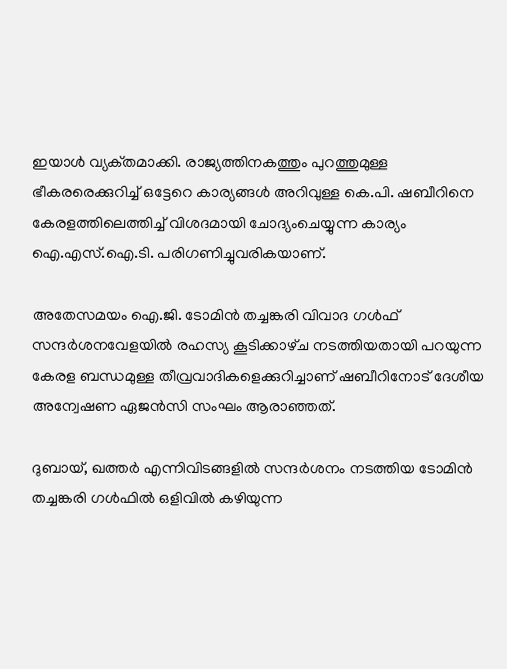ഇയാള്‍ വ്യക്‌തമാക്കി. രാജ്യത്തിനകത്തും പുറത്തുമുള്ള ഭീകരരെക്കുറിച്ച്‌ ഒട്ടേറെ കാര്യങ്ങള്‍ അറിവുള്ള കെ.പി. ഷബീറിനെ കേരളത്തിലെത്തിച്ച്‌ വിശദമായി ചോദ്യംചെയ്യുന്ന കാര്യം ഐ.എസ്‌.ഐ.ടി. പരിഗണിച്ചുവരികയാണ്‌.

അതേസമയം ഐ.ജി. ടോമിന്‍ തച്ചങ്കരി വിവാദ ഗള്‍ഫ്‌ സന്ദര്‍ശനവേളയില്‍ രഹസ്യ കൂടിക്കാഴ്‌ച നടത്തിയതായി പറയുന്ന കേരള ബന്ധമുള്ള തീവ്രവാദികളെക്കുറിച്ചാണ്‌ ഷബീറിനോട്‌ ദേശീയ അന്വേഷണ ഏജന്‍സി സംഘം ആരാഞ്ഞത്‌.

ദുബായ്‌, ഖത്തര്‍ എന്നിവിടങ്ങളില്‍ സന്ദര്‍ശനം നടത്തിയ ടോമിന്‍ തച്ചങ്കരി ഗള്‍ഫില്‍ ഒളിവില്‍ കഴിയുന്ന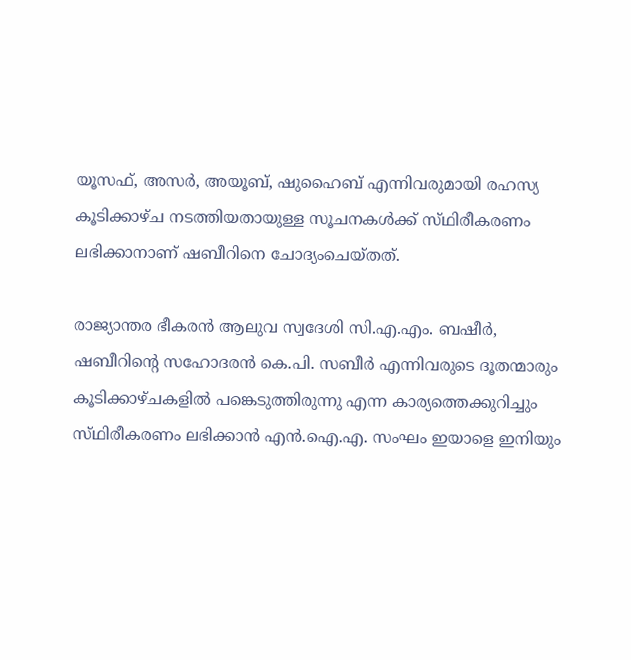യൂസഫ്‌, അസര്‍, അയൂബ്‌, ഷുഹൈബ്‌ എന്നിവരുമായി രഹസ്യ കൂടിക്കാഴ്‌ച നടത്തിയതായുള്ള സൂചനകള്‍ക്ക്‌ സ്‌ഥിരീകരണം ലഭിക്കാനാണ്‌ ഷബീറിനെ ചോദ്യംചെയ്‌തത്‌.

രാജ്യാന്തര ഭീകരന്‍ ആലുവ സ്വദേശി സി.എ.എം. ബഷീര്‍, ഷബീറിന്റെ സഹോദരന്‍ കെ.പി. സബീര്‍ എന്നിവരുടെ ദൂതന്മാരും കൂടിക്കാഴ്‌ചകളില്‍ പങ്കെടുത്തിരുന്നു എന്ന കാര്യത്തെക്കുറിച്ചും സ്‌ഥിരീകരണം ലഭിക്കാന്‍ എന്‍.ഐ.എ. സംഘം ഇയാളെ ഇനിയും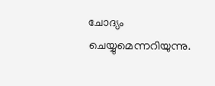ചോദ്യം ചെയ്യുമെന്നറിയുന്നു.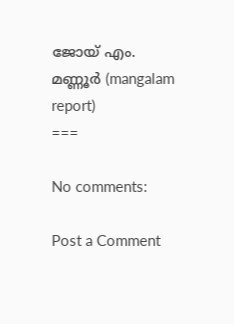ജോയ്‌ എം. മണ്ണൂര്‍ (mangalam report)
===

No comments:

Post a Comment